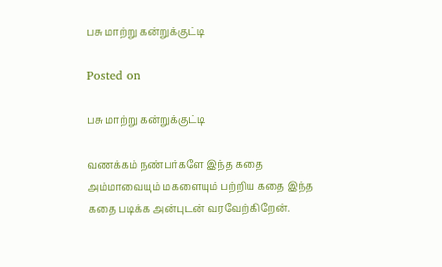பசு மாற்று கன்றுக்குட்டி

Posted on

பசு மாற்று கன்றுக்குட்டி

வணக்கம் நண்பர்களே இந்த கதை அம்மாவையும் மகளையும் பற்றிய கதை இந்த கதை படிக்க அன்புடன் வரவேற்கிறேன்.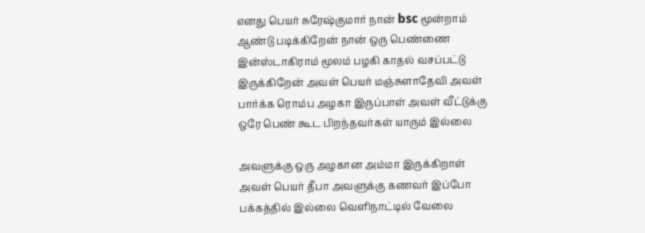எனது பெயர் சுரேஷ்குமார் நான் bsc மூன்றாம் ஆண்டு படிக்கிறேன் நான் ஒரு பெண்ணை இன்ஸ்டாகிராம் மூலம் பழகி காதல் வசப்பட்டு இருக்கிறேன் அவள் பெயர் மஞ்சுளாதேவி அவள் பார்க்க ரொம்ப அழகா இருப்பாள் அவள் வீட்டுக்கு ஒரே பெண் கூட பிறந்தவர்கள் யாரும் இல்லை

அவளுக்கு ஒரு அழகான அம்மா இருக்கிறாள் அவள் பெயர் தீபா அவளுக்கு கணவர் இப்போ பக்கத்தில் இல்லை வெளிநாட்டில் வேலை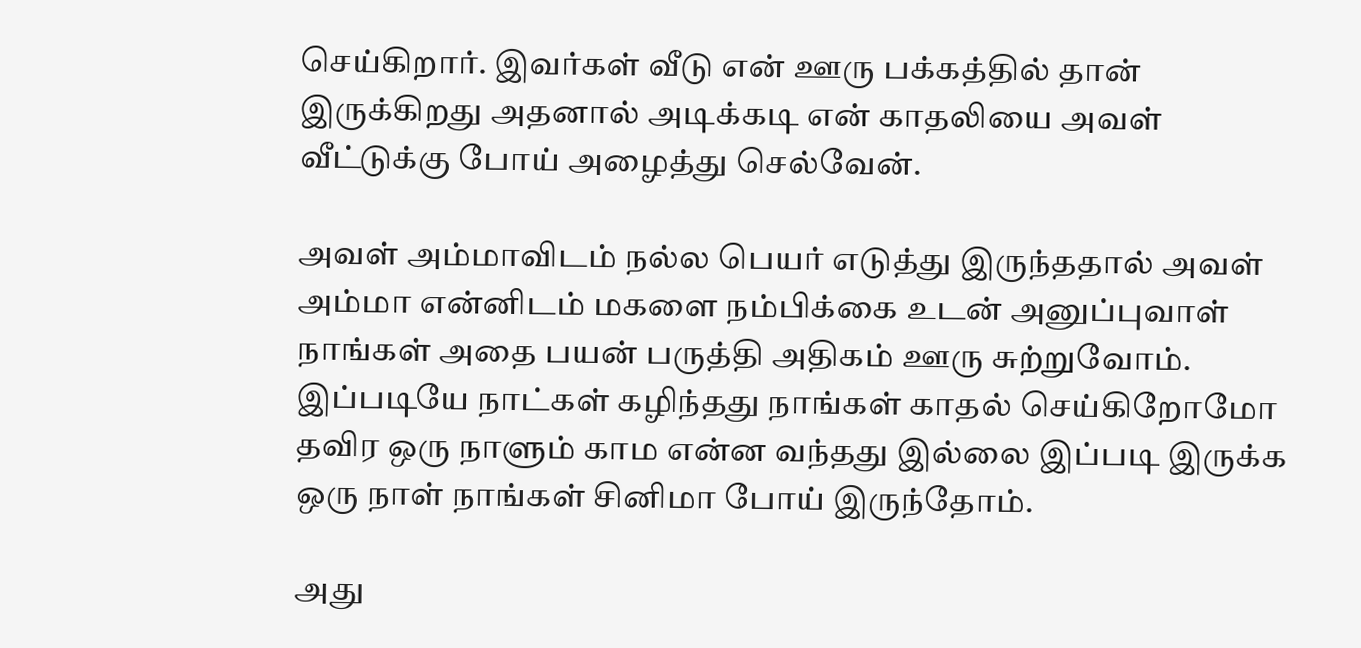செய்கிறார். இவர்கள் வீடு என் ஊரு பக்கத்தில் தான் இருக்கிறது அதனால் அடிக்கடி என் காதலியை அவள் வீட்டுக்கு போய் அழைத்து செல்வேன்.

அவள் அம்மாவிடம் நல்ல பெயர் எடுத்து இருந்ததால் அவள் அம்மா என்னிடம் மகளை நம்பிக்கை உடன் அனுப்புவாள் நாங்கள் அதை பயன் பருத்தி அதிகம் ஊரு சுற்றுவோம். இப்படியே நாட்கள் கழிந்தது நாங்கள் காதல் செய்கிறோமோ தவிர ஒரு நாளும் காம என்ன வந்தது இல்லை இப்படி இருக்க ஒரு நாள் நாங்கள் சினிமா போய் இருந்தோம்.

அது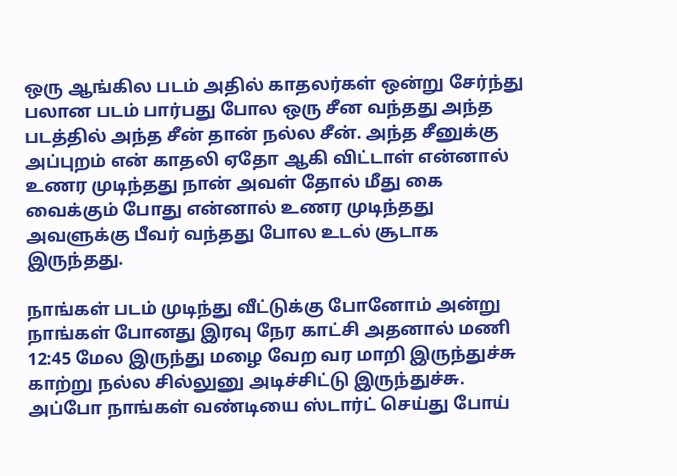ஒரு ஆங்கில படம் அதில் காதலர்கள் ஒன்று சேர்ந்து பலான படம் பார்பது போல ஒரு சீன வந்தது அந்த படத்தில் அந்த சீன் தான் நல்ல சீன். அந்த சீனுக்கு அப்புறம் என் காதலி ஏதோ ஆகி விட்டாள் என்னால் உணர முடிந்தது நான் அவள் தோல் மீது கை வைக்கும் போது என்னால் உணர முடிந்தது அவளுக்கு பீவர் வந்தது போல உடல் சூடாக இருந்தது.

நாங்கள் படம் முடிந்து வீட்டுக்கு போனோம் அன்று நாங்கள் போனது இரவு நேர காட்சி அதனால் மணி 12:45 மேல இருந்து மழை வேற வர மாறி இருந்துச்சு காற்று நல்ல சில்லுனு அடிச்சிட்டு இருந்துச்சு. அப்போ நாங்கள் வண்டியை ஸ்டார்ட் செய்து போய்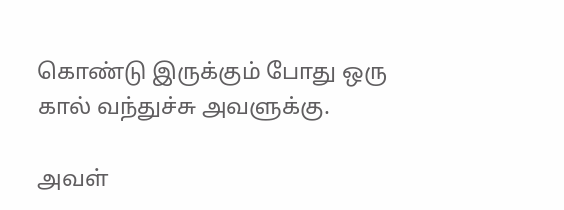கொண்டு இருக்கும் போது ஒரு கால் வந்துச்சு அவளுக்கு.

அவள்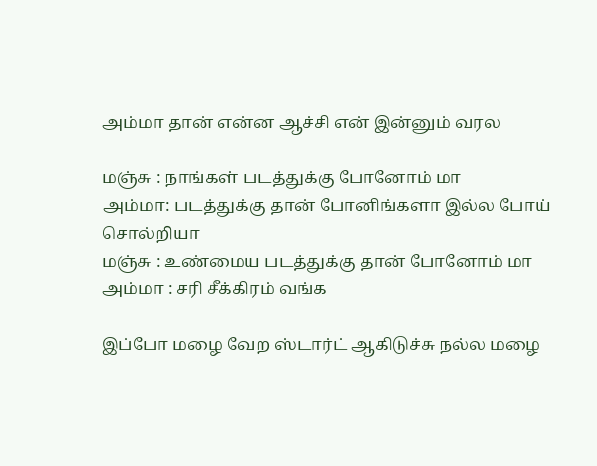அம்மா தான் என்ன ஆச்சி என் இன்னும் வரல

மஞ்சு : நாங்கள் படத்துக்கு போனோம் மா
அம்மா: படத்துக்கு தான் போனிங்களா இல்ல போய் சொல்றியா
மஞ்சு : உண்மைய படத்துக்கு தான் போனோம் மா
அம்மா : சரி சீக்கிரம் வங்க

இப்போ மழை வேற ஸ்டார்ட் ஆகிடுச்சு நல்ல மழை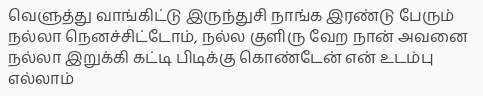வெளுத்து வாங்கிட்டு இருந்துசி நாங்க இரண்டு பேரும் நல்லா நெனச்சிட்டோம், நல்ல குளிரு வேற நான் அவனை நல்லா இறுக்கி கட்டி பிடிக்கு கொண்டேன் என் உடம்பு எல்லாம்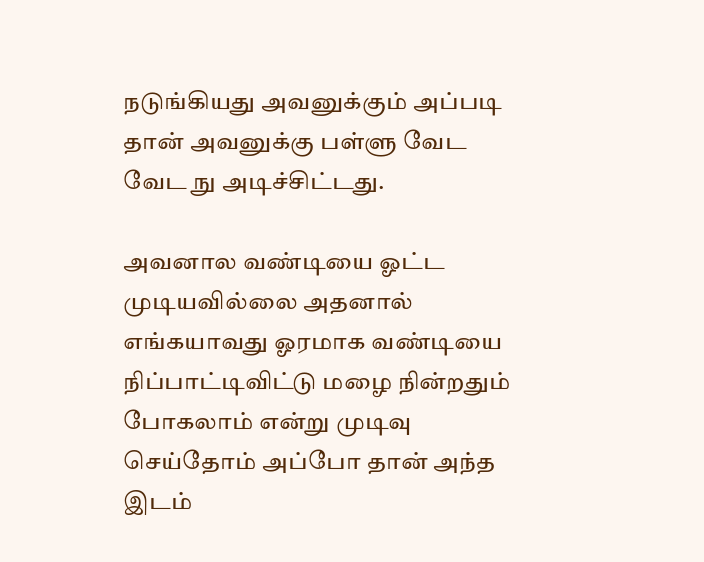நடுங்கியது அவனுக்கும் அப்படி தான் அவனுக்கு பள்ளு வேட வேட நு அடிச்சிட்டது.

அவனால வண்டியை ஓட்ட முடியவில்லை அதனால் எங்கயாவது ஓரமாக வண்டியை நிப்பாட்டிவிட்டு மழை நின்றதும் போகலாம் என்று முடிவு செய்தோம் அப்போ தான் அந்த இடம்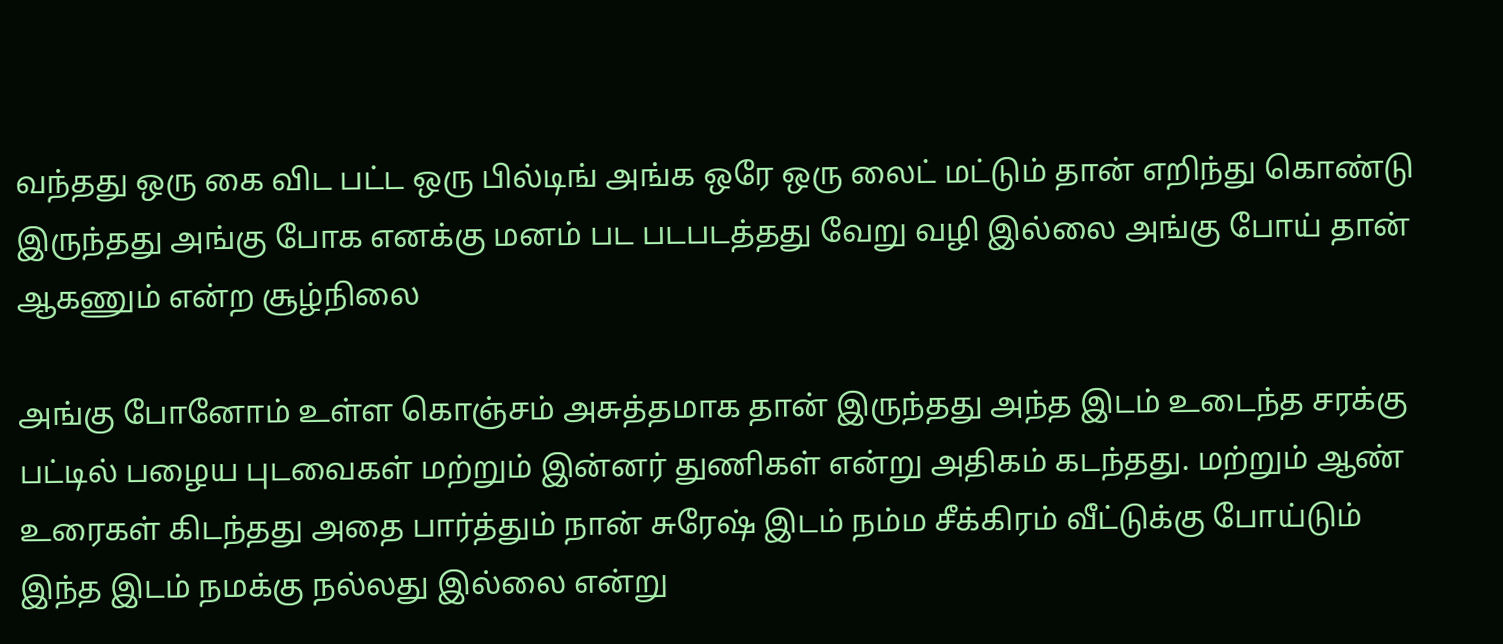வந்தது ஒரு கை விட பட்ட ஒரு பில்டிங் அங்க ஒரே ஒரு லைட் மட்டும் தான் எறிந்து கொண்டு இருந்தது அங்கு போக எனக்கு மனம் பட படபடத்தது வேறு வழி இல்லை அங்கு போய் தான் ஆகணும் என்ற சூழ்நிலை

அங்கு போனோம் உள்ள கொஞ்சம் அசுத்தமாக தான் இருந்தது அந்த இடம் உடைந்த சரக்கு பட்டில் பழைய புடவைகள் மற்றும் இன்னர் துணிகள் என்று அதிகம் கடந்தது. மற்றும் ஆண் உரைகள் கிடந்தது அதை பார்த்தும் நான் சுரேஷ் இடம் நம்ம சீக்கிரம் வீட்டுக்கு போய்டும் இந்த இடம் நமக்கு நல்லது இல்லை என்று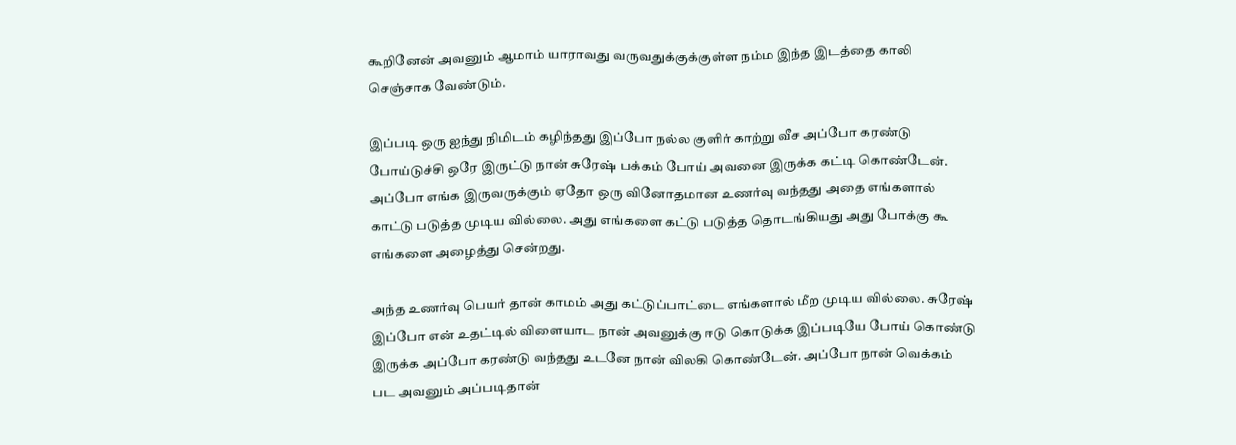கூறினேன் அவனும் ஆமாம் யாராவது வருவதுக்குக்குள்ள நம்ம இந்த இடத்தை காலி செஞ்சாக வேண்டும்.

இப்படி ஒரு ஐந்து நிமிடம் கழிந்தது இப்போ நல்ல குளிர் காற்று வீச அப்போ கரண்டு போய்டுச்சி ஒரே இருட்டு நான் சுரேஷ் பக்கம் போய் அவனை இருக்க கட்டி கொண்டேன். அப்போ எங்க இருவருக்கும் ஏதோ ஒரு வினோதமான உணர்வு வந்தது அதை எங்களால் காட்டு படுத்த முடிய வில்லை. அது எங்களை கட்டு படுத்த தொடங்கியது அது போக்கு கூ எங்களை அழைத்து சென்றது.

அந்த உணர்வு பெயர் தான் காமம் அது கட்டுப்பாட்டை எங்களால் மீற முடிய வில்லை. சுரேஷ் இப்போ என் உதட்டில் விளையாட நான் அவனுக்கு ஈடு கொடுக்க இப்படியே போய் கொண்டு இருக்க அப்போ கரண்டு வந்தது உடனே நான் விலகி கொண்டேன். அப்போ நான் வெக்கம் பட அவனும் அப்படிதான்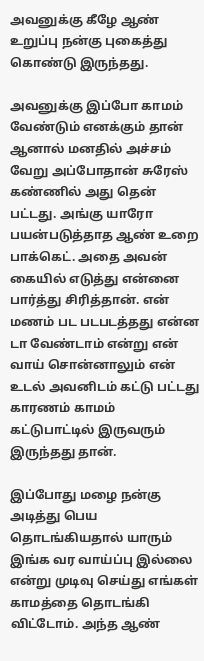அவனுக்கு கீழே ஆண் உறுப்பு நன்கு புகைத்து கொண்டு இருந்தது.

அவனுக்கு இப்போ காமம் வேண்டும் எனக்கும் தான் ஆனால் மனதில் அச்சம் வேறு அப்போதான் சுரேஸ் கண்ணில் அது தென் பட்டது. அங்கு யாரோ பயன்படுத்தாத ஆண் உறை பாக்கெட். அதை அவன் கையில் எடுத்து என்னை பார்த்து சிரித்தான். என் மணம் பட படபடத்தது என்ன டா வேண்டாம் என்று என் வாய் சொன்னாலும் என் உடல் அவனிடம் கட்டு பட்டது காரணம் காமம் கட்டுபாட்டில் இருவரும் இருந்தது தான்.

இப்போது மழை நன்கு அடித்து பெய தொடங்கியதால் யாரும் இங்க வர வாய்ப்பு இல்லை என்று முடிவு செய்து எங்கள் காமத்தை தொடங்கி விட்டோம். அந்த ஆண்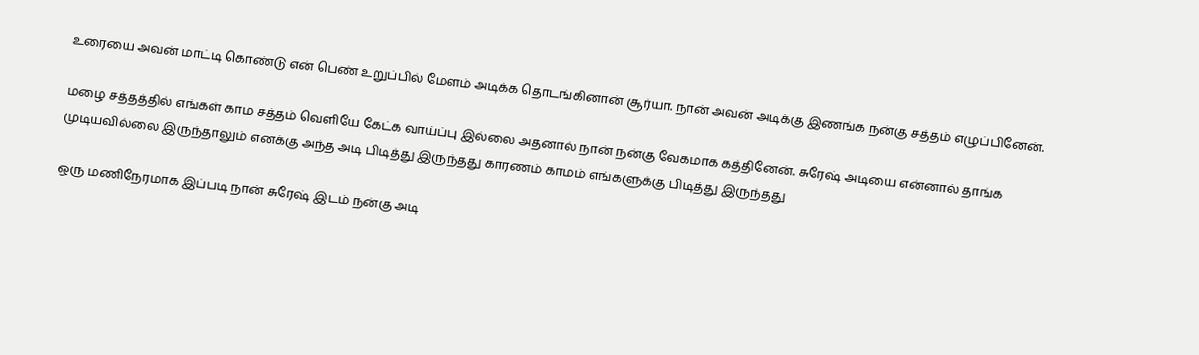உரையை அவன் மாட்டி கொண்டு என் பெண் உறுப்பில் மேளம் அடிக்க தொடங்கினான் சூர்யா. நான் அவன் அடிக்கு இணங்க நன்கு சத்தம் எழுப்பினேன்.

மழை சத்தத்தில் எங்கள் காம சத்தம் வெளியே கேட்க வாய்ப்பு இல்லை அதனால் நான் நன்கு வேகமாக கத்தினேன். சுரேஷ் அடியை என்னால் தாங்க முடியவில்லை இருந்தாலும் எனக்கு அந்த அடி பிடித்து இருந்தது காரணம் காமம் எங்களுக்கு பிடித்து இருந்தது

ஒரு மணிநேரமாக இப்படி நான் சுரேஷ் இடம் நன்கு அடி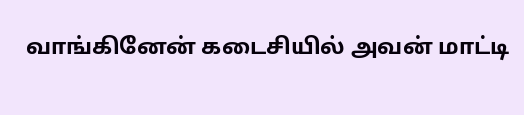வாங்கினேன் கடைசியில் அவன் மாட்டி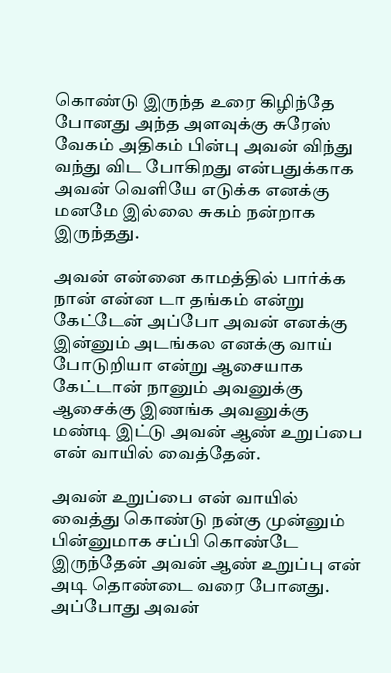கொண்டு இருந்த உரை கிழிந்தே போனது அந்த அளவுக்கு சுரேஸ் வேகம் அதிகம் பின்பு அவன் விந்து வந்து விட போகிறது என்பதுக்காக அவன் வெளியே எடுக்க எனக்கு மனமே இல்லை சுகம் நன்றாக இருந்தது.

அவன் என்னை காமத்தில் பார்க்க நான் என்ன டா தங்கம் என்று கேட்டேன் அப்போ அவன் எனக்கு இன்னும் அடங்கல எனக்கு வாய் போடுறியா என்று ஆசையாக கேட்டான் நானும் அவனுக்கு ஆசைக்கு இணங்க அவனுக்கு மண்டி இட்டு அவன் ஆண் உறுப்பை என் வாயில் வைத்தேன்.

அவன் உறுப்பை என் வாயில் வைத்து கொண்டு நன்கு முன்னும் பின்னுமாக சப்பி கொண்டே இருந்தேன் அவன் ஆண் உறுப்பு என் அடி தொண்டை வரை போனது. அப்போது அவன்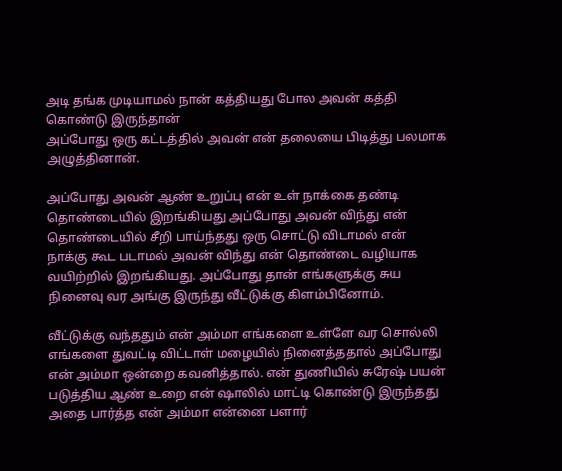அடி தங்க முடியாமல் நான் கத்தியது போல அவன் கத்தி கொண்டு இருந்தான்
அப்போது ஒரு கட்டத்தில் அவன் என் தலையை பிடித்து பலமாக அழுத்தினான்.

அப்போது அவன் ஆண் உறுப்பு என் உள் நாக்கை தண்டி தொண்டையில் இறங்கியது அப்போது அவன் விந்து என் தொண்டையில் சீறி பாய்ந்தது ஒரு சொட்டு விடாமல் என் நாக்கு கூட படாமல் அவன் விந்து என் தொண்டை வழியாக வயிற்றில் இறங்கியது. அப்போது தான் எங்களுக்கு சுய நினைவு வர அங்கு இருந்து வீட்டுக்கு கிளம்பினோம்.

வீட்டுக்கு வந்ததும் என் அம்மா எங்களை உள்ளே வர சொல்லி எங்களை துவட்டி விட்டாள் மழையில் நினைத்ததால் அப்போது என் அம்மா ஒன்றை கவனித்தால். என் துணியில் சுரேஷ் பயன் படுத்திய ஆண் உறை என் ஷாலில் மாட்டி கொண்டு இருந்தது அதை பார்த்த என் அம்மா என்னை பளார்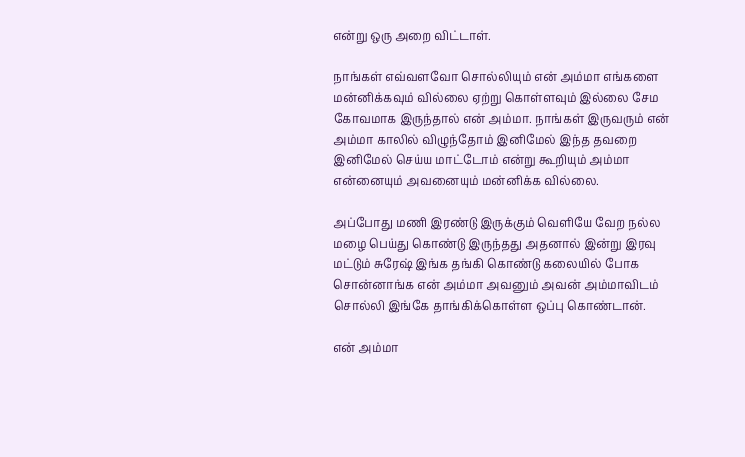என்று ஒரு அறை விட்டாள்.

நாங்கள் எவ்வளவோ சொல்லியும் என் அம்மா எங்களை மன்னிக்கவும் வில்லை ஏற்று கொள்ளவும் இல்லை சேம கோவமாக இருந்தால் என் அம்மா. நாங்கள் இருவரும் என் அம்மா காலில் விழுந்தோம் இனிமேல் இந்த தவறை இனிமேல் செய்ய மாட்டோம் என்று கூறியும் அம்மா என்னையும் அவனையும் மன்னிக்க வில்லை.

அப்போது மணி இரண்டு இருக்கும் வெளியே வேற நல்ல மழை பெய்து கொண்டு இருந்தது அதனால் இன்று இரவு மட்டும் சுரேஷ் இங்க தங்கி கொண்டு கலையில் போக சொன்னாங்க என் அம்மா அவனும் அவன் அம்மாவிடம் சொல்லி இங்கே தாங்கிக்கொள்ள ஒப்பு கொண்டான்.

என் அம்மா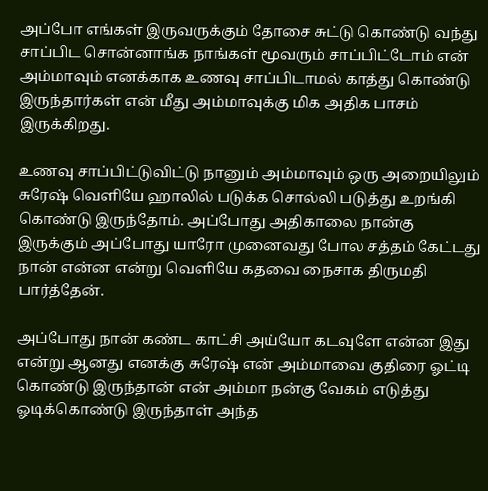அப்போ எங்கள் இருவருக்கும் தோசை சுட்டு கொண்டு வந்து சாப்பிட சொன்னாங்க நாங்கள் மூவரும் சாப்பிட்டோம் என் அம்மாவும் எனக்காக உணவு சாப்பிடாமல் காத்து கொண்டு இருந்தார்கள் என் மீது அம்மாவுக்கு மிக அதிக பாசம் இருக்கிறது.

உணவு சாப்பிட்டுவிட்டு நானும் அம்மாவும் ஒரு அறையிலும் சுரேஷ் வெளியே ஹாலில் படுக்க சொல்லி படுத்து உறங்கி கொண்டு இருந்தோம். அப்போது அதிகாலை நான்கு இருக்கும் அப்போது யாரோ முனைவது போல சத்தம் கேட்டது நான் என்ன என்று வெளியே கதவை நைசாக திருமதி பார்த்தேன்.

அப்போது நான் கண்ட காட்சி அய்யோ கடவுளே என்ன இது என்று ஆனது எனக்கு சுரேஷ் என் அம்மாவை குதிரை ஓட்டி கொண்டு இருந்தான் என் அம்மா நன்கு வேகம் எடுத்து ஓடிக்கொண்டு இருந்தாள் அந்த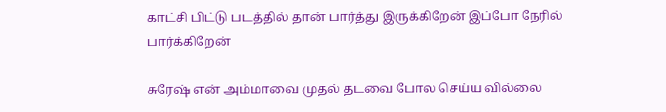காட்சி பிட்டு படத்தில் தான் பார்த்து இருக்கிறேன் இப்போ நேரில் பார்க்கிறேன்

சுரேஷ் என் அம்மாவை முதல் தடவை போல செய்ய வில்லை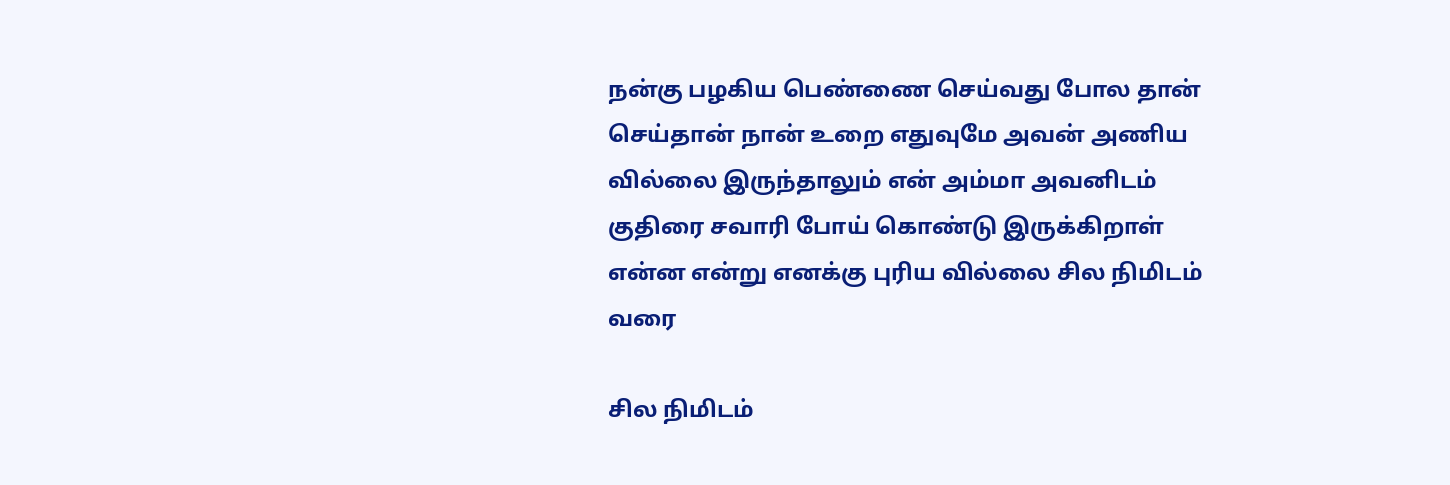நன்கு பழகிய பெண்ணை செய்வது போல தான் செய்தான் நான் உறை எதுவுமே அவன் அணிய வில்லை இருந்தாலும் என் அம்மா அவனிடம் குதிரை சவாரி போய் கொண்டு இருக்கிறாள் என்ன என்று எனக்கு புரிய வில்லை சில நிமிடம் வரை

சில நிமிடம்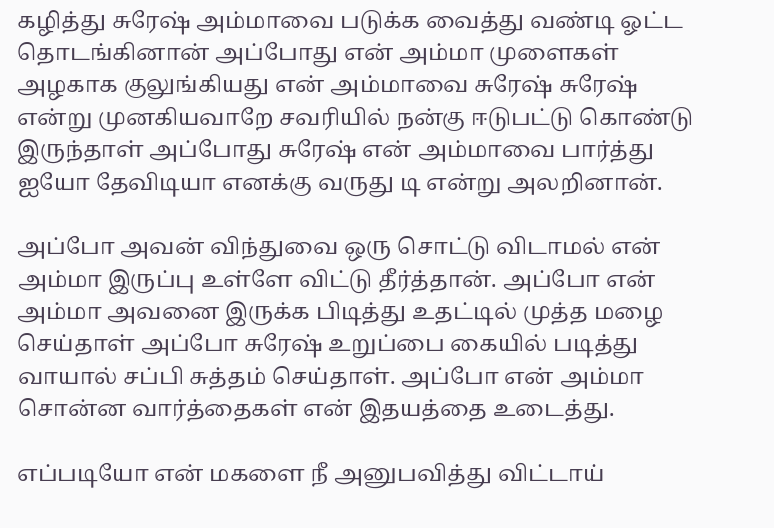கழித்து சுரேஷ் அம்மாவை படுக்க வைத்து வண்டி ஓட்ட தொடங்கினான் அப்போது என் அம்மா முளைகள் அழகாக குலுங்கியது என் அம்மாவை சுரேஷ் சுரேஷ் என்று முனகியவாறே சவரியில் நன்கு ஈடுபட்டு கொண்டு இருந்தாள் அப்போது சுரேஷ் என் அம்மாவை பார்த்து ஐயோ தேவிடியா எனக்கு வருது டி என்று அலறினான்.

அப்போ அவன் விந்துவை ஒரு சொட்டு விடாமல் என் அம்மா இருப்பு உள்ளே விட்டு தீர்த்தான். அப்போ என் அம்மா அவனை இருக்க பிடித்து உதட்டில் முத்த மழை செய்தாள் அப்போ சுரேஷ் உறுப்பை கையில் படித்து வாயால் சப்பி சுத்தம் செய்தாள். அப்போ என் அம்மா சொன்ன வார்த்தைகள் என் இதயத்தை உடைத்து.

எப்படியோ என் மகளை நீ அனுபவித்து விட்டாய்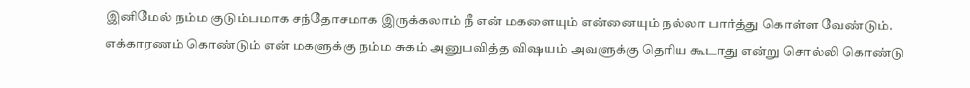இனிமேல் நம்ம குடும்பமாக சந்தோசமாக இருக்கலாம் நீ என் மகளையும் என்னையும் நல்லா பார்த்து கொள்ள வேண்டும். எக்காரணம் கொண்டும் என் மகளுக்கு நம்ம சுகம் அனுபவித்த விஷயம் அவளுக்கு தெரிய கூடாது என்று சொல்லி கொண்டு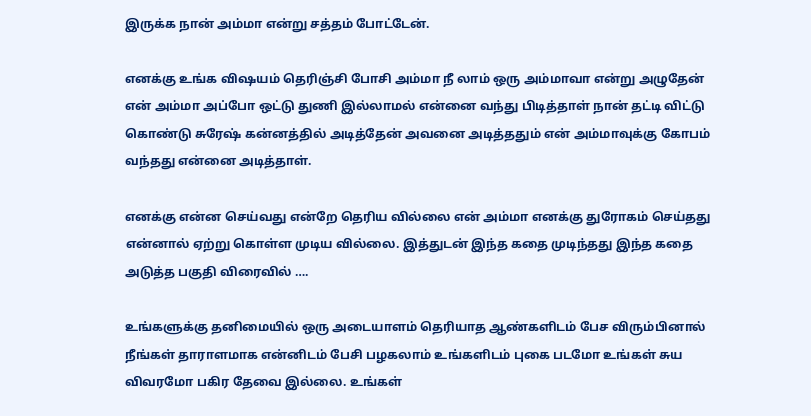இருக்க நான் அம்மா என்று சத்தம் போட்டேன்.

எனக்கு உங்க விஷயம் தெரிஞ்சி போசி அம்மா நீ லாம் ஒரு அம்மாவா என்று அழுதேன் என் அம்மா அப்போ ஒட்டு துணி இல்லாமல் என்னை வந்து பிடித்தாள் நான் தட்டி விட்டு கொண்டு சுரேஷ் கன்னத்தில் அடித்தேன் அவனை அடித்ததும் என் அம்மாவுக்கு கோபம் வந்தது என்னை அடித்தாள்.

எனக்கு என்ன செய்வது என்றே தெரிய வில்லை என் அம்மா எனக்கு துரோகம் செய்தது என்னால் ஏற்று கொள்ள முடிய வில்லை. இத்துடன் இந்த கதை முடிந்தது இந்த கதை அடுத்த பகுதி விரைவில் ….

உங்களுக்கு தனிமையில் ஒரு அடையாளம் தெரியாத ஆண்களிடம் பேச விரும்பினால் நீங்கள் தாராளமாக என்னிடம் பேசி பழகலாம் உங்களிடம் புகை படமோ உங்கள் சுய விவரமோ பகிர தேவை இல்லை. உங்கள்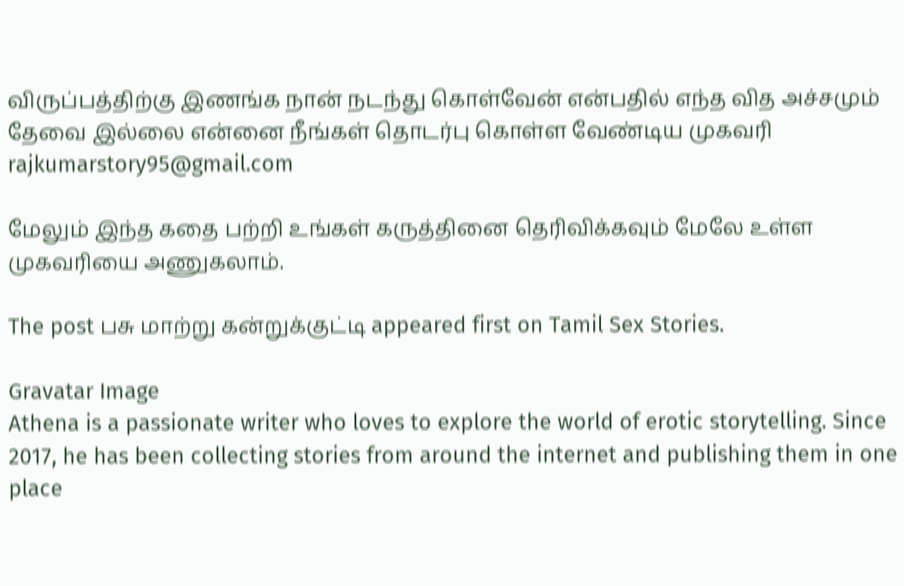விருப்பத்திற்கு இணங்க நான் நடந்து கொள்வேன் என்பதில் எந்த வித அச்சமும் தேவை இல்லை என்னை நீங்கள் தொடர்பு கொள்ள வேண்டிய முகவரி
rajkumarstory95@gmail.com

மேலும் இந்த கதை பற்றி உங்கள் கருத்தினை தெரிவிக்கவும் மேலே உள்ள முகவரியை அணுகலாம்.

The post பசு மாற்று கன்றுக்குட்டி appeared first on Tamil Sex Stories.

Gravatar Image
Athena is a passionate writer who loves to explore the world of erotic storytelling. Since 2017, he has been collecting stories from around the internet and publishing them in one place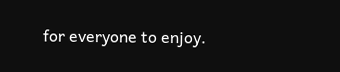for everyone to enjoy.